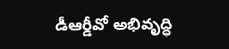డీఆర్డీవో అభివృద్ధి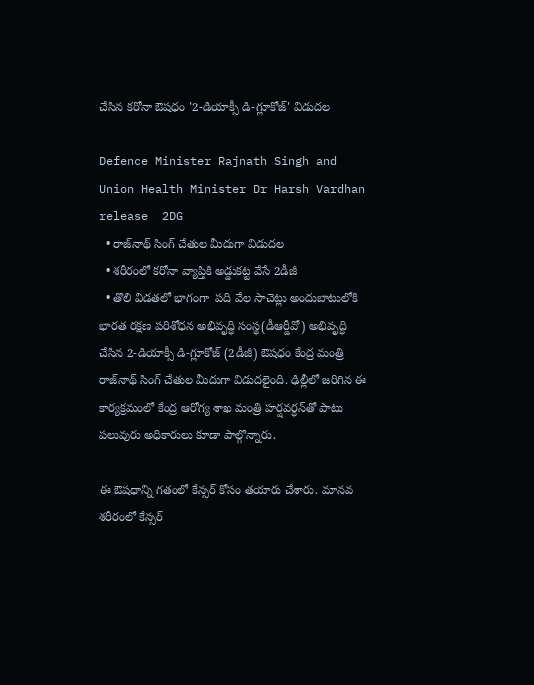చేసిన క‌రోనా ఔష‌ధం '2-డియాక్సీ డి-గ్లూకోజ్' విడుద‌ల‌

Defence Minister Rajnath Singh and Union Health Minister Dr Harsh Vardhan release  2DG
  • రాజ్‌నాథ్ సింగ్ చేతుల మీదుగా విడుద‌ల‌
  • శరీరంలో కరోనా వ్యాప్తికి అడ్డుక‌ట్ట వేసే 2డీజీ
  • తొలి విడతలో భాగంగా  పది వేల సాచెట్లు అందుబాటులోకి
భార‌త‌ రక్షణ పరిశోధన అభివృద్ధి సంస్థ(డీఆర్డీవో) అభివృద్ధి చేసిన 2-డియాక్సీ డి-గ్లూకోజ్ (2డీజీ) ఔషధం కేంద్ర మంత్రి రాజ్‌నాథ్ సింగ్ చేతుల మీదుగా విడుద‌లైంది. ఢిల్లీలో జ‌రిగిన ఈ కార్య‌క్ర‌మంలో కేంద్ర ఆరోగ్య శాఖ మంత్రి హ‌ర్షవ‌ర్ధ‌న్‌తో పాటు ప‌లువురు అధికారులు కూడా పాల్గొన్నారు.

ఈ ఔషధాన్ని గతంలో కేన్సర్ కోసం తయారు చేశారు. మాన‌వ‌ శరీరంలో కేన్సర్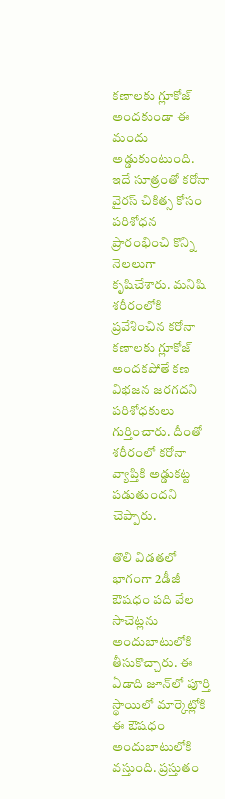కణాలకు గ్లూకోజ్ అందకుండా ఈ మందు అడ్డుకుంటుంది. ఇదే సూత్రంతో క‌రోనా వైర‌స్ చికిత్స కోసం పరిశోధన ప్రారంభించి కొన్ని నెల‌లుగా కృషిచేశారు. మ‌నిషి శరీరంలోకి ప్రవేశించిన క‌రోనా కణాలకు గ్లూకోజ్ అందకపోతే కణ విభజన జరగదని ప‌రిశోధ‌కులు గుర్తించారు. దీంతో శరీరంలో కరోనా వ్యాప్తికి అడ్డుక‌ట్ట ప‌డుతుంద‌ని చెప్పారు.

తొలి విడతలో భాగంగా 2డీజీ ఔషధం పది వేల సాచెట్ల‌ను అందుబాటులోకి తీసుకొచ్చారు. ఈ ఏడాది జూన్‌లో పూర్తి స్థాయిలో మార్కెట్లోకి ఈ ఔష‌ధం అందుబాటులోకి వ‌స్తుంది. ప్ర‌స్తుతం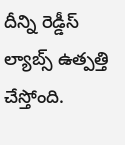దీన్ని రెడ్డీస్ ల్యాబ్స్ ఉత్పత్తి చేస్తోంది.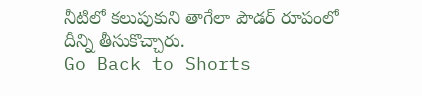నీటిలో క‌లుపుకుని తాగేలా పౌడ‌ర్ రూపంలో దీన్ని తీసుకొచ్చారు.
Go Back to Shorts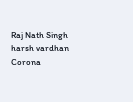Raj Nath Singh
harsh vardhan
Corona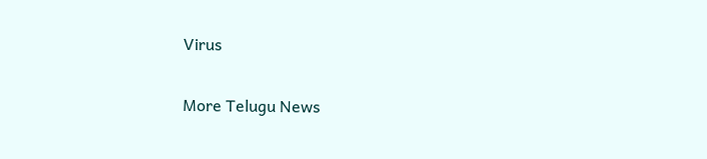Virus

More Telugu News